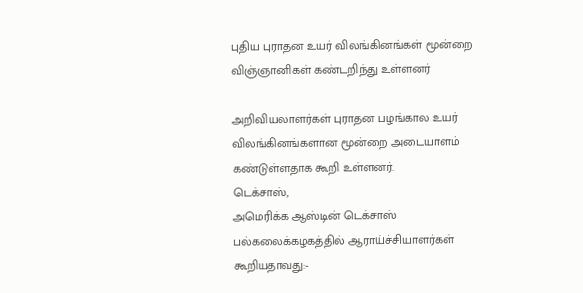புதிய புராதன உயர் விலங்கினங்கள் மூன்றை விஞ்ஞானிகள் கண்டறிந்து உள்ளனர்

அறிவியலாளர்கள் புராதன பழங்கால உயர் விலங்கினங்களான மூன்றை அடையாளம் கண்டுள்ளதாக கூறி உள்ளனர்.
டெக்சாஸ்,
அமெரிக்க ஆஸ்டின் டெக்சாஸ் பல்கலைக்கழகத்தில் ஆராய்ச்சியாளர்கள் கூறியதாவது:-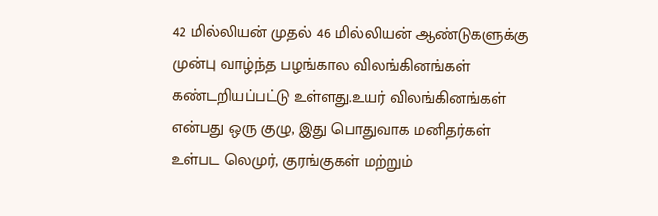42 மில்லியன் முதல் 46 மில்லியன் ஆண்டுகளுக்கு முன்பு வாழ்ந்த பழங்கால விலங்கினங்கள் கண்டறியப்பட்டு உள்ளது.உயர் விலங்கினங்கள் என்பது ஒரு குழு, இது பொதுவாக மனிதர்கள் உள்பட லெமுர், குரங்குகள் மற்றும்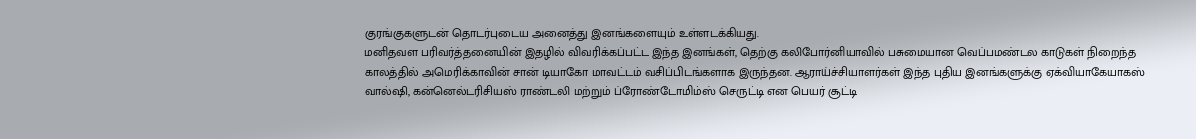குரங்குகளுடன் தொடர்புடைய அனைத்து இனங்களையும் உள்ளடக்கியது.
மனிதவள பரிவர்த்தனையின் இதழில் விவரிக்கப்பட்ட இந்த இனங்கள், தெற்கு கலிபோர்னியாவில் பசுமையான வெப்பமண்டல காடுகள் நிறைந்த காலத்தில் அமெரிக்காவின் சான் டியாகோ மாவட்டம் வசிப்பிடங்களாக இருந்தன. ஆராய்ச்சியாளர்கள் இந்த புதிய இனங்களுக்கு ஏக்வியாகேயாகஸ் வால்ஷி, கன்னெல்டரிசியஸ் ராண்டலி மற்றும் ப்ரோண்டோமிம்ஸ் செருட்டி என பெயர் சூட்டி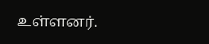உள்ளனர்.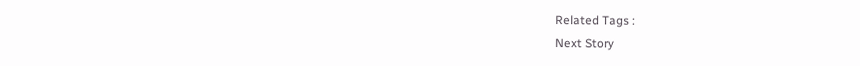Related Tags :
Next Story